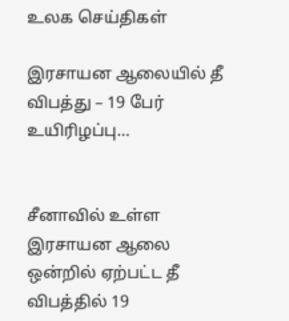உலக செய்திகள்

இரசாயன ஆலையில் தீ விபத்து – 19 பேர் உயிரிழப்பு…


சீனாவில் உள்ள இரசாயன ஆலை ஒன்றில் ஏற்பட்ட தீ விபத்தில் 19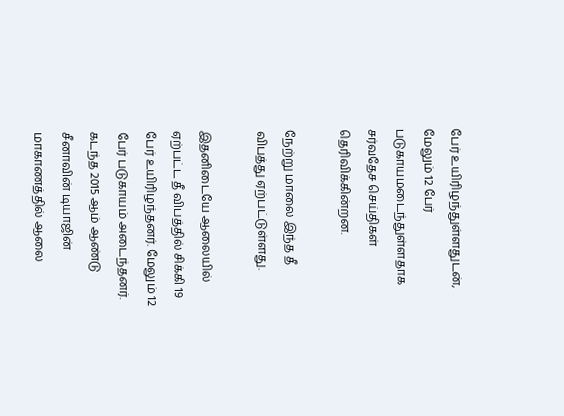பேர் உயிரிழந்துள்ளதுடன், மேலும் 12 பேர் படுகாயமடைந்துள்ளதாக சர்வதேச செய்திகள் தெரிவிக்கின்றன.

நேற்று மாலை இந்த தீ விபத்து ஏற்பட்டுள்ளது.

இதனிடையே ஆலையில் ஏற்பட்ட தீ விபத்தில் சிக்கி 19 பேர் உயிரிழந்தனர். மேலும் 12 பேர் படுகாயம் அடைந்தனர். கடந்த 2015 ஆம் ஆண்டு சீனாவின் டியாஜின் மாகாணத்தில் ஆலை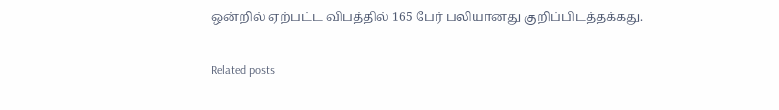ஒன்றில் ஏற்பட்ட விபத்தில் 165 பேர் பலியானது குறிப்பிடத்தக்கது.

Related posts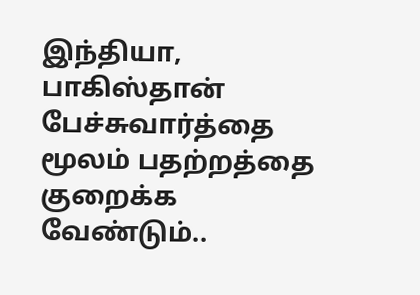இந்தியா, பாகிஸ்தான் பேச்சுவார்த்தை மூலம் பதற்றத்தை குறைக்க வேண்டும்..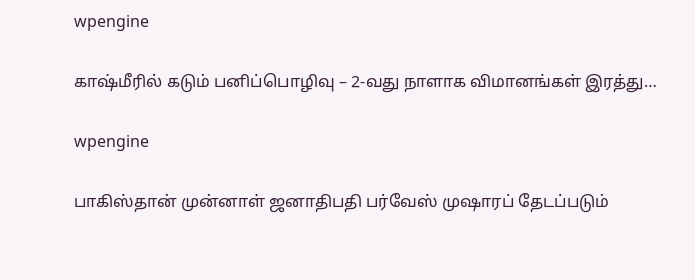wpengine

காஷ்மீரில் கடும் பனிப்பொழிவு – 2-வது நாளாக விமானங்கள் இரத்து…

wpengine

பாகிஸ்தான் முன்னாள் ஜனாதிபதி பர்வேஸ் முஷாரப் தேடப்படும்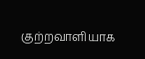குற்றவாளியாக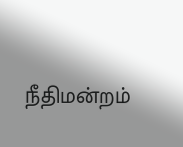நீதிமன்றம்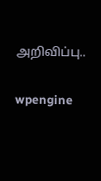அறிவிப்பு..

wpengine